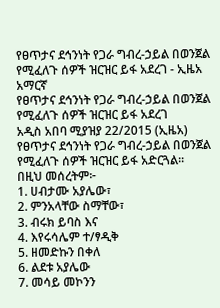የፀጥታና ደኅንነት የጋራ ግብረ-ኃይል በወንጀል የሚፈለጉ ሰዎች ዝርዝር ይፋ አደረገ - ኢዜአ አማርኛ
የፀጥታና ደኅንነት የጋራ ግብረ-ኃይል በወንጀል የሚፈለጉ ሰዎች ዝርዝር ይፋ አደረገ
አዲስ አበባ ሚያዝያ 22/2015 (ኢዜአ) የፀጥታና ደኅንነት የጋራ ግብረ-ኃይል በወንጀል የሚፈለጉ ሰዎች ዝርዝር ይፋ አድርጓል፡፡
በዚህ መሰረትም፦
1. ሀብታሙ አያሌው፣
2. ምንአላቸው ስማቸው፣
3. ብሩክ ይባስ እና
4. እየሩሳሌም ተ/ፃዲቅ
5. ዘመድኩን በቀለ
6. ልደቱ አያሌው
7. መሳይ መኮንን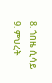8. ጎበዜ ሲሳይ
9. ምህረት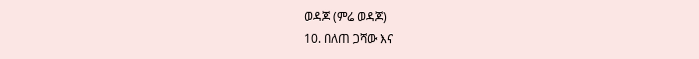ወዳጆ (ምሬ ወዳጆ)
10. በለጠ ጋሻው እና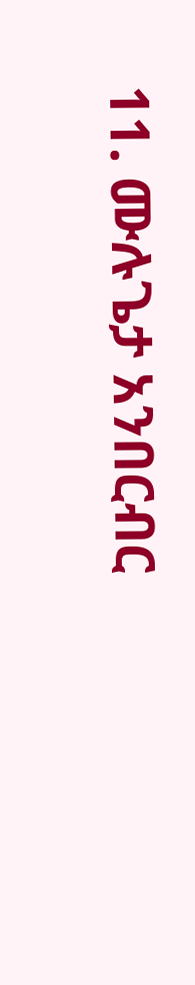11. ሙሉጌታ አንበርብር